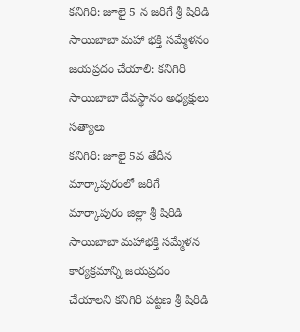కనిగిరి: జూలై 5 న జరిగే శ్రీ షిరిడి సాయిబాబా మహా భక్తి సమ్మేళనం జయప్రదం చేయాలి: కనిగిరి సాయిబాబా దేవస్థానం అధ్యక్షులు సత్యాలు
కనిగిరి: జూలై 5వ తేదీన మార్కాపురంలో జరిగే మార్కాపురం జిల్లా శ్రీ షిరిడి సాయిబాబా మహాభక్తి సమ్మేళన కార్యక్రమాన్ని జయప్రదం చేయాలని కనిగిరి పట్టణ శ్రీ షిరిడి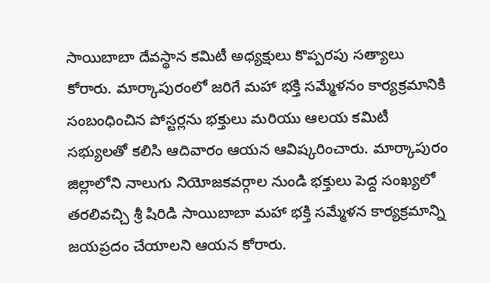సాయిబాబా దేవస్థాన కమిటీ అధ్యక్షులు కొప్పరపు సత్యాలు కోరారు. మార్కాపురంలో జరిగే మహా భక్తి సమ్మేళనం కార్యక్రమానికి సంబంధించిన పోస్టర్లను భక్తులు మరియు ఆలయ కమిటీ సభ్యులతో కలిసి ఆదివారం ఆయన ఆవిష్కరించారు. మార్కాపురం జిల్లాలోని నాలుగు నియోజకవర్గాల నుండి భక్తులు పెద్ద సంఖ్యలో తరలివచ్చి శ్రీ షిరిడి సాయిబాబా మహా భక్తి సమ్మేళన కార్యక్రమాన్ని జయప్రదం చేయాలని ఆయన కోరారు.